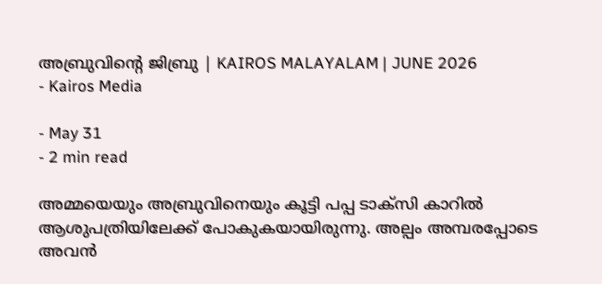അബ്രുവിന്റെ ജിബ്രു | KAIROS MALAYALAM | JUNE 2026
- Kairos Media

- May 31
- 2 min read

അമ്മയെയും അബ്രുവിനെയും കൂട്ടി പപ്പ ടാക്സി കാറിൽ ആശുപത്രിയിലേക്ക് പോകുകയായിരുന്നു. അല്പം അമ്പരപ്പോടെ അവൻ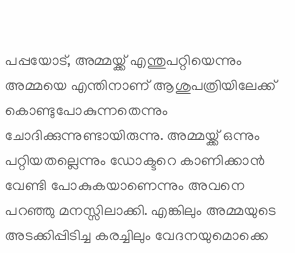പപ്പയോട്, അമ്മയ്ക്ക് എന്തുപറ്റിയെന്നും അമ്മയെ എന്തിനാണ് ആശുപത്രിയിലേക്ക് കൊണ്ടുപോകുന്നതെന്നും ചോദിക്കുന്നുണ്ടായിരുന്നു. അമ്മയ്ക്ക് ഒന്നും പറ്റിയതല്ലെന്നും ഡോക്ടറെ കാണിക്കാൻ വേണ്ടി പോകുകയാണെന്നും അവനെ പറഞ്ഞു മനസ്സിലാക്കി. എങ്കിലും അമ്മയുടെ അടക്കിപ്പിടിച്ച കരച്ചിലും വേദനയുമൊക്കെ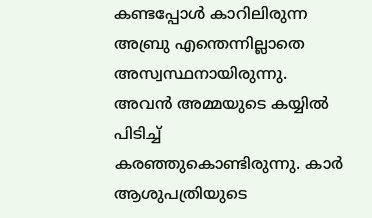കണ്ടപ്പോൾ കാറിലിരുന്ന അബ്രു എന്തെന്നില്ലാതെ അസ്വസ്ഥനായിരുന്നു. അവൻ അമ്മയുടെ കയ്യിൽ പിടിച്ച് കരഞ്ഞുകൊണ്ടിരുന്നു. കാർ ആശുപത്രിയുടെ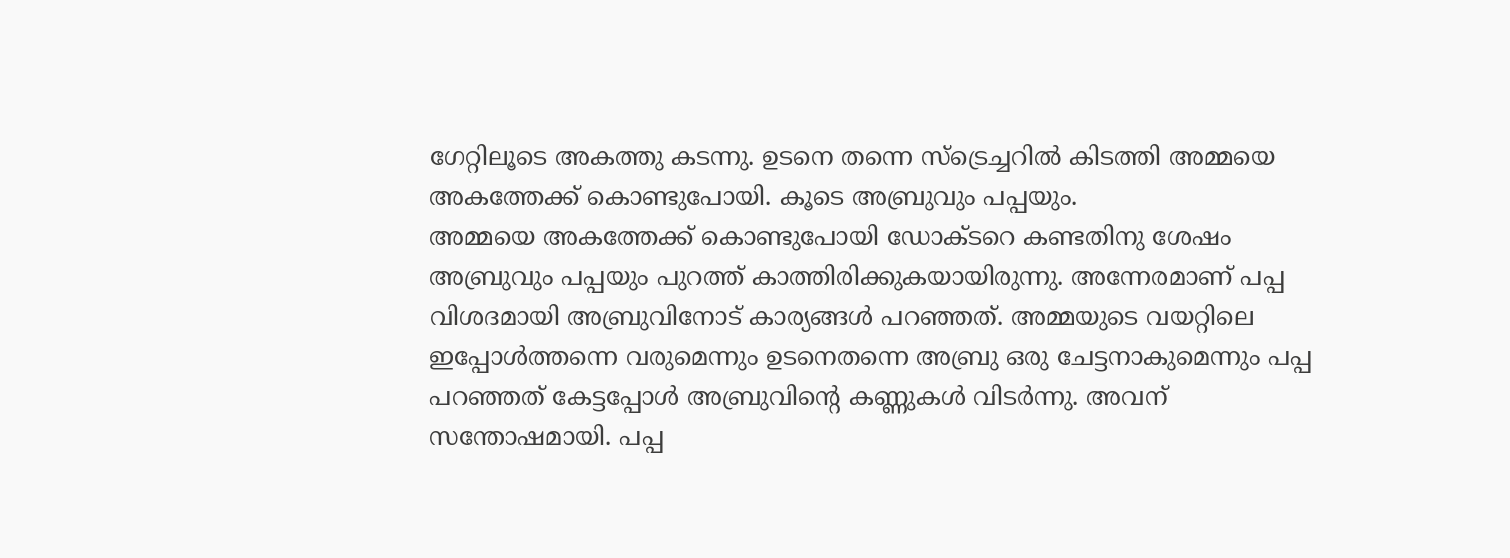ഗേറ്റിലൂടെ അകത്തു കടന്നു. ഉടനെ തന്നെ സ്ട്രെച്ചറിൽ കിടത്തി അമ്മയെ അകത്തേക്ക് കൊണ്ടുപോയി. കൂടെ അബ്രുവും പപ്പയും.
അമ്മയെ അകത്തേക്ക് കൊണ്ടുപോയി ഡോക്ടറെ കണ്ടതിനു ശേഷം അബ്രുവും പപ്പയും പുറത്ത് കാത്തിരിക്കുകയായിരുന്നു. അന്നേരമാണ് പപ്പ വിശദമായി അബ്രുവിനോട് കാര്യങ്ങൾ പറഞ്ഞത്. അമ്മയുടെ വയറ്റിലെ ഇപ്പോൾത്തന്നെ വരുമെന്നും ഉടനെതന്നെ അബ്രു ഒരു ചേട്ടനാകുമെന്നും പപ്പ പറഞ്ഞത് കേട്ടപ്പോൾ അബ്രുവിന്റെ കണ്ണുകൾ വിടർന്നു. അവന് സന്തോഷമായി. പപ്പ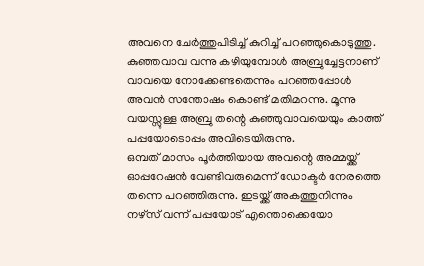അവനെ ചേർത്തുപിടിച്ച് കുറിച്ച് പറഞ്ഞുകൊടുത്തു. കുഞ്ഞവാവ വന്നു കഴിയുമ്പോൾ അബ്രുച്ചേട്ടനാണ് വാവയെ നോക്കേണ്ടതെന്നും പറഞ്ഞപ്പോൾ അവൻ സന്തോഷം കൊണ്ട് മതിമറന്നു. മൂന്നു വയസ്സുള്ള അബ്രു തന്റെ കുഞ്ഞുവാവയെയും കാത്ത് പപ്പയോടൊപ്പം അവിടെയിരുന്നു.
ഒമ്പത് മാസം പൂർത്തിയായ അവന്റെ അമ്മയ്ക്ക് ഓപ്പറേഷൻ വേണ്ടിവരുമെന്ന് ഡോക്ടർ നേരത്തെ തന്നെ പറഞ്ഞിരുന്നു. ഇടയ്ക്ക് അകത്തുനിന്നും നഴ്സ് വന്ന് പപ്പയോട് എന്തൊക്കെയോ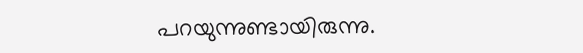പറയുന്നുണ്ടായിരുന്നു.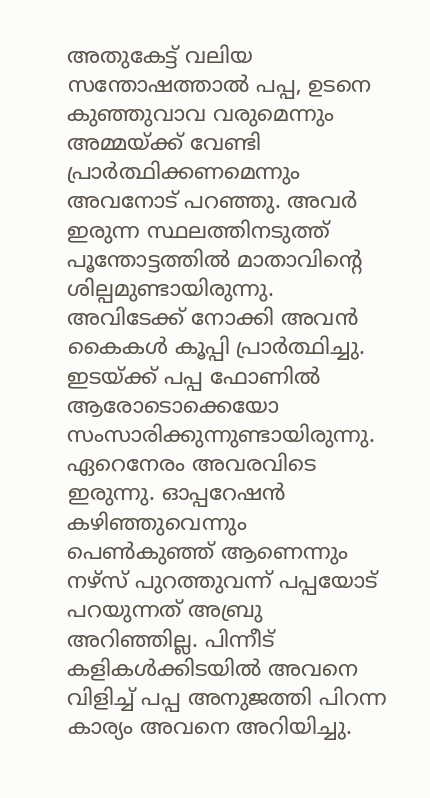അതുകേട്ട് വലിയ സന്തോഷത്താൽ പപ്പ, ഉടനെ കുഞ്ഞുവാവ വരുമെന്നും അമ്മയ്ക്ക് വേണ്ടി പ്രാർത്ഥിക്കണമെന്നും അവനോട് പറഞ്ഞു. അവർ ഇരുന്ന സ്ഥലത്തിനടുത്ത് പൂന്തോട്ടത്തിൽ മാതാവിന്റെ ശില്പമുണ്ടായിരുന്നു. അവിടേക്ക് നോക്കി അവൻ കൈകൾ കൂപ്പി പ്രാർത്ഥിച്ചു.
ഇടയ്ക്ക് പപ്പ ഫോണിൽ ആരോടൊക്കെയോ സംസാരിക്കുന്നുണ്ടായിരുന്നു. ഏറെനേരം അവരവിടെ ഇരുന്നു. ഓപ്പറേഷൻ കഴിഞ്ഞുവെന്നും പെൺകുഞ്ഞ് ആണെന്നും നഴ്സ് പുറത്തുവന്ന് പപ്പയോട് പറയുന്നത് അബ്രു അറിഞ്ഞില്ല. പിന്നീട് കളികൾക്കിടയിൽ അവനെ വിളിച്ച് പപ്പ അനുജത്തി പിറന്ന കാര്യം അവനെ അറിയിച്ചു.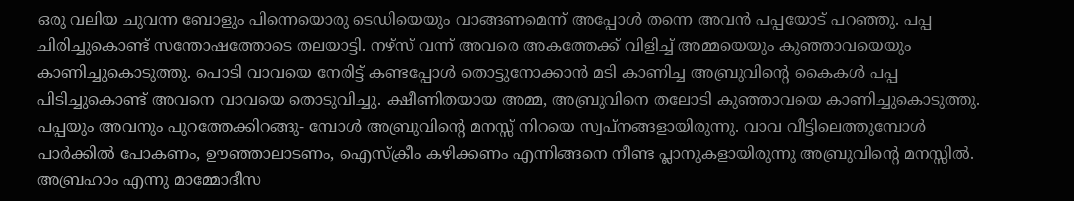ഒരു വലിയ ചുവന്ന ബോളും പിന്നെയൊരു ടെഡിയെയും വാങ്ങണമെന്ന് അപ്പോൾ തന്നെ അവൻ പപ്പയോട് പറഞ്ഞു. പപ്പ ചിരിച്ചുകൊണ്ട് സന്തോഷത്തോടെ തലയാട്ടി. നഴ്സ് വന്ന് അവരെ അകത്തേക്ക് വിളിച്ച് അമ്മയെയും കുഞ്ഞാവയെയും കാണിച്ചുകൊടുത്തു. പൊടി വാവയെ നേരിട്ട് കണ്ടപ്പോൾ തൊട്ടുനോക്കാൻ മടി കാണിച്ച അബ്രുവിന്റെ കൈകൾ പപ്പ പിടിച്ചുകൊണ്ട് അവനെ വാവയെ തൊടുവിച്ചു. ക്ഷീണിതയായ അമ്മ, അബ്രുവിനെ തലോടി കുഞ്ഞാവയെ കാണിച്ചുകൊടുത്തു. പപ്പയും അവനും പുറത്തേക്കിറങ്ങു- മ്പോൾ അബ്രുവിന്റെ മനസ്സ് നിറയെ സ്വപ്നങ്ങളായിരുന്നു. വാവ വീട്ടിലെത്തുമ്പോൾ പാർക്കിൽ പോകണം, ഊഞ്ഞാലാടണം, ഐസ്ക്രീം കഴിക്കണം എന്നിങ്ങനെ നീണ്ട പ്ലാനുകളായിരുന്നു അബ്രുവിന്റെ മനസ്സിൽ. അബ്രഹാം എന്നു മാമ്മോദീസ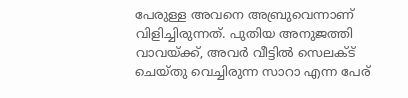പേരുള്ള അവനെ അബ്രുവെന്നാണ് വിളിച്ചിരുന്നത്. പുതിയ അനുജത്തി വാവയ്ക്ക്, അവർ വീട്ടിൽ സെലക്ട് ചെയ്തു വെച്ചിരുന്ന സാറാ എന്ന പേര്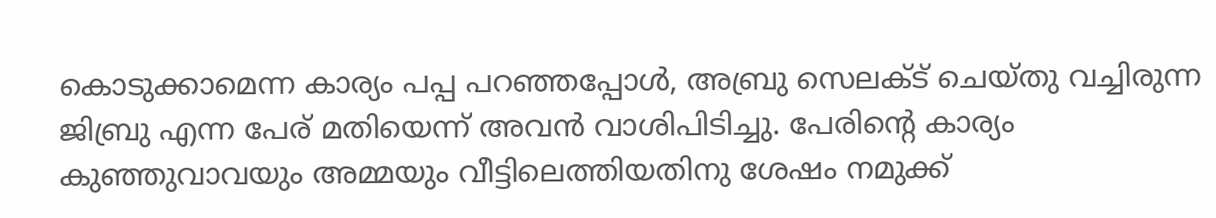കൊടുക്കാമെന്ന കാര്യം പപ്പ പറഞ്ഞപ്പോൾ, അബ്രു സെലക്ട് ചെയ്തു വച്ചിരുന്ന ജിബ്രു എന്ന പേര് മതിയെന്ന് അവൻ വാശിപിടിച്ചു. പേരിന്റെ കാര്യം കുഞ്ഞുവാവയും അമ്മയും വീട്ടിലെത്തിയതിനു ശേഷം നമുക്ക്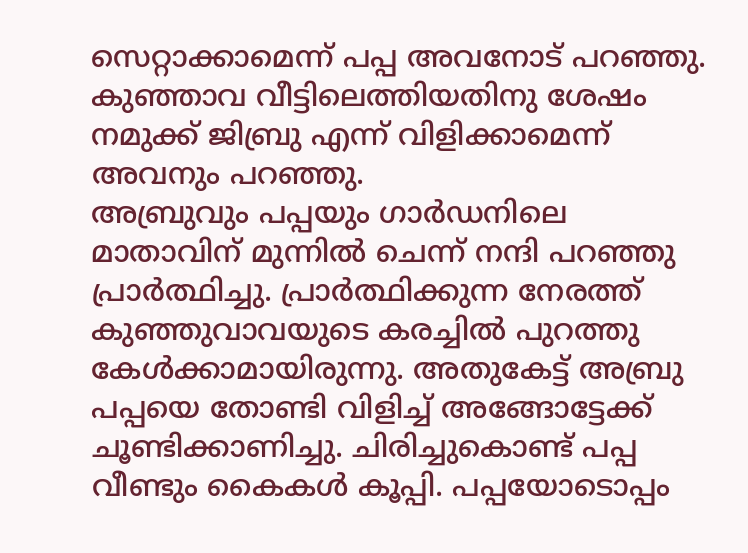സെറ്റാക്കാമെന്ന് പപ്പ അവനോട് പറഞ്ഞു. കുഞ്ഞാവ വീട്ടിലെത്തിയതിനു ശേഷം നമുക്ക് ജിബ്രു എന്ന് വിളിക്കാമെന്ന് അവനും പറഞ്ഞു.
അബ്രുവും പപ്പയും ഗാർഡനിലെ മാതാവിന് മുന്നിൽ ചെന്ന് നന്ദി പറഞ്ഞു പ്രാർത്ഥിച്ചു. പ്രാർത്ഥിക്കുന്ന നേരത്ത് കുഞ്ഞുവാവയുടെ കരച്ചിൽ പുറത്തു കേൾക്കാമായിരുന്നു. അതുകേട്ട് അബ്രു പപ്പയെ തോണ്ടി വിളിച്ച് അങ്ങോട്ടേക്ക് ചൂണ്ടിക്കാണിച്ചു. ചിരിച്ചുകൊണ്ട് പപ്പ വീണ്ടും കൈകൾ കൂപ്പി. പപ്പയോടൊപ്പം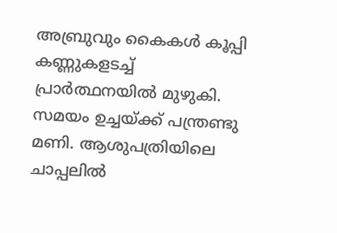അബ്രുവും കൈകൾ കൂപ്പി കണ്ണുകളടച്ച് പ്രാർത്ഥനയിൽ മുഴുകി. സമയം ഉച്ചയ്ക്ക് പന്ത്രണ്ടു മണി. ആശുപത്രിയിലെ ചാപ്പലിൽ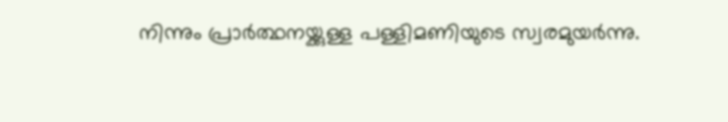നിന്നും പ്രാർത്ഥനയ്ക്കുള്ള പള്ളിമണിയുടെ സ്വരമുയർന്നു.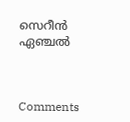സെറീൻ ഏഞ്ചൽ



Comments